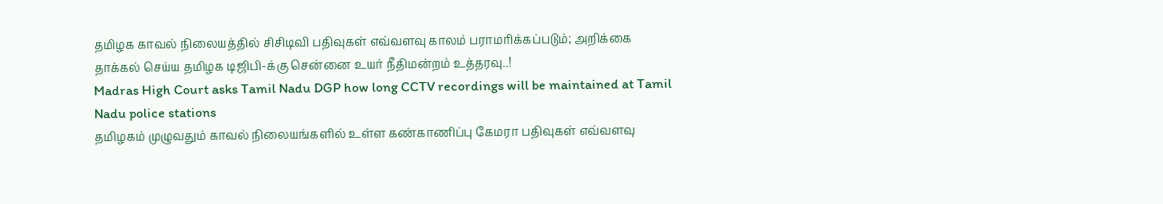தமிழக காவல் நிலையத்தில் சிசிடிவி பதிவுகள் எவ்வளவு காலம் பராமரிக்கப்படும்; அறிக்கை தாக்கல் செய்ய தமிழக டிஜிபி-க்கு சென்னை உயர் நீதிமன்றம் உத்தரவு..!
Madras High Court asks Tamil Nadu DGP how long CCTV recordings will be maintained at Tamil Nadu police stations
தமிழகம் முழுவதும் காவல் நிலையங்களில் உள்ள கண்காணிப்பு கேமரா பதிவுகள் எவ்வளவு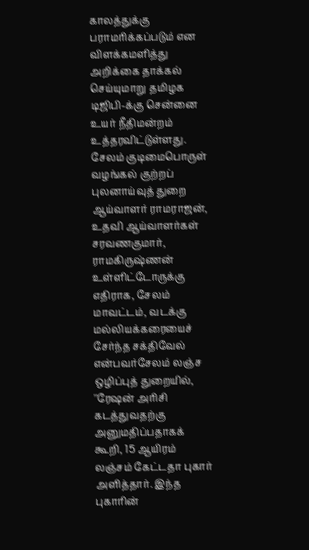காலத்துக்கு பராமரிக்கப்படும் என விளக்கமளித்து அறிக்கை தாக்கல் செய்யுமாறு தமிழக டிஜிபி-க்கு சென்னை உயர் நீதிமன்றம் உத்தரவிட்டுள்ளது.
சேலம் குடிமைபொருள் வழங்கல் குற்றப் புலனாய்வுத் துறை ஆய்வாளர் ராமராஜன், உதவி ஆய்வாளர்கள் சரவணகுமார், ராமகிருஷ்ணன் உள்ளிட்டோருக்கு எதிராக, சேலம் மாவட்டம், வடக்கு மல்லியக்கரையைச் சேர்ந்த சக்திவேல் என்பவர்சேலம் லஞ்ச ஒழிப்புத் துறையில், ''ரேஷன் அரிசி கடத்துவதற்கு அனுமதிப்பதாகக் கூறி, 15 ஆயிரம் லஞ்சம் கேட்டதா புகார் அளித்தார். இந்த புகாரின்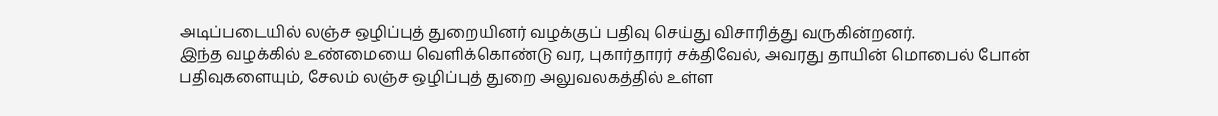அடிப்படையில் லஞ்ச ஒழிப்புத் துறையினர் வழக்குப் பதிவு செய்து விசாரித்து வருகின்றனர்.
இந்த வழக்கில் உண்மையை வெளிக்கொண்டு வர, புகார்தாரர் சக்திவேல், அவரது தாயின் மொபைல் போன் பதிவுகளையும், சேலம் லஞ்ச ஒழிப்புத் துறை அலுவலகத்தில் உள்ள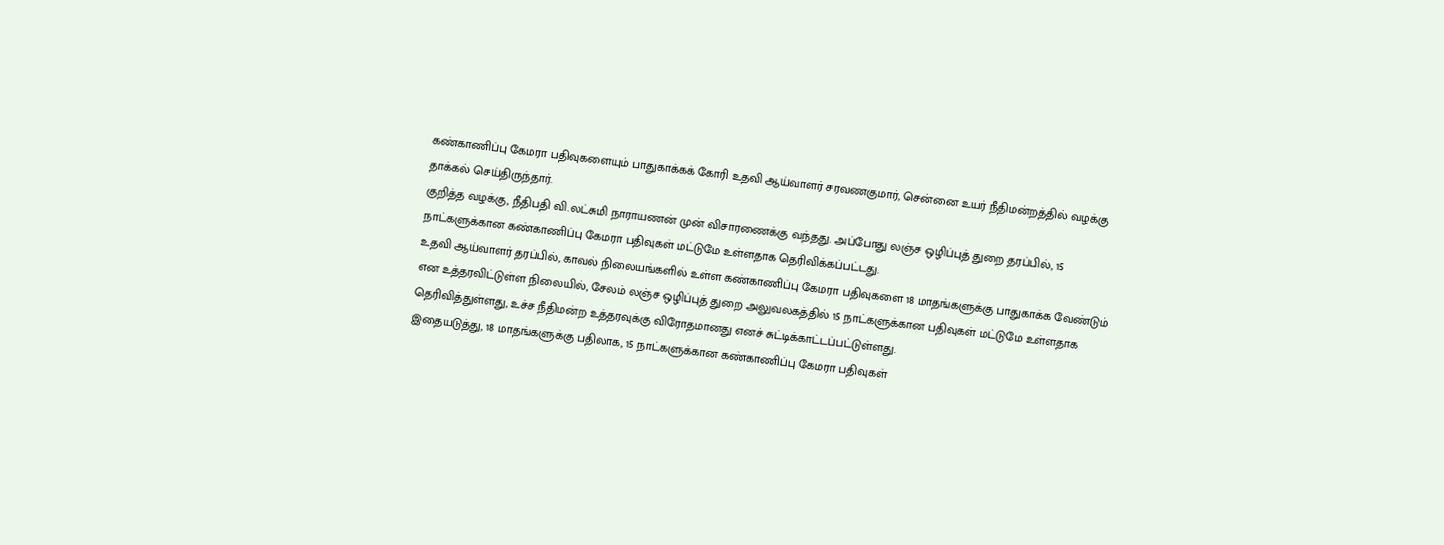கண்காணிப்பு கேமரா பதிவுகளையும் பாதுகாக்கக் கோரி உதவி ஆய்வாளர் சரவணகுமார், சென்னை உயர் நீதிமன்றத்தில் வழக்கு தாக்கல் செய்திருந்தார்.
குறித்த வழக்கு, நீதிபதி வி.லட்சுமி நாராயணன் முன் விசாரணைக்கு வந்தது. அப்போது லஞ்ச ஒழிப்புத் துறை தரப்பில், 15 நாட்களுக்கான கண்காணிப்பு கேமரா பதிவுகள் மட்டுமே உள்ளதாக தெரிவிக்கப்பட்டது.
உதவி ஆய்வாளர் தரப்பில், காவல் நிலையங்களில் உள்ள கண்காணிப்பு கேமரா பதிவுகளை 18 மாதங்களுக்கு பாதுகாக்க வேண்டும் என உத்தரவிட்டுள்ள நிலையில், சேலம் லஞ்ச ஒழிப்புத் துறை அலுவலகத்தில் 15 நாட்களுக்கான பதிவுகள் மட்டுமே உள்ளதாக தெரிவித்துள்ளது, உச்ச நீதிமன்ற உத்தரவுக்கு விரோதமானது எனச் சுட்டிக்காட்டப்பட்டுள்ளது.
இதையடுத்து, 18 மாதங்களுக்கு பதிலாக, 15 நாட்களுக்கான கண்காணிப்பு கேமரா பதிவுகள்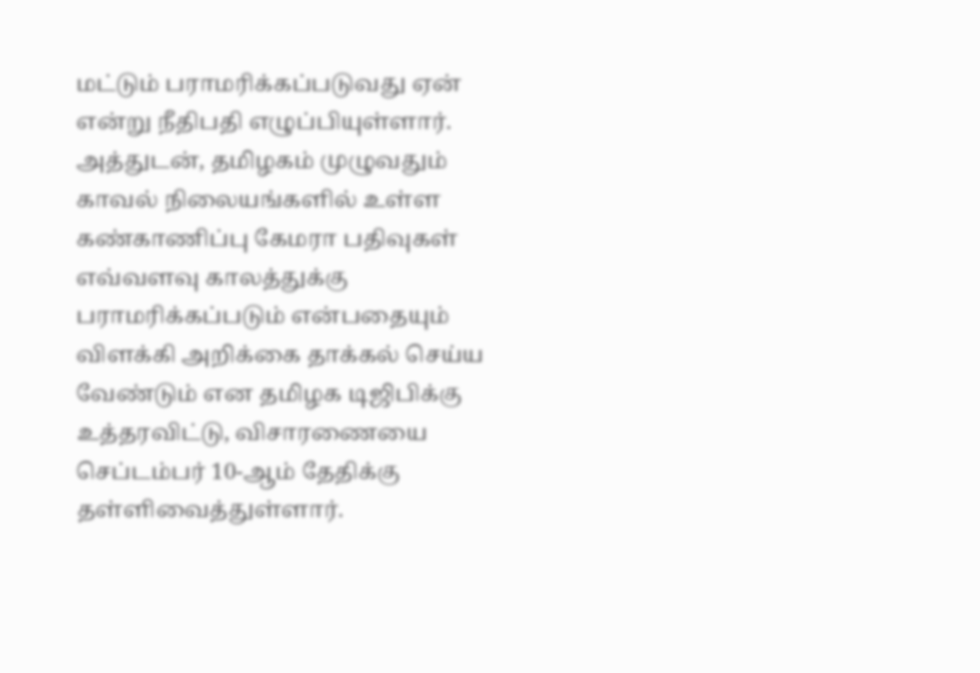மட்டும் பராமரிக்கப்படுவது ஏன் என்று நீதிபதி எழுப்பியுள்ளார். அத்துடன், தமிழகம் முழுவதும் காவல் நிலையங்களில் உள்ள கண்காணிப்பு கேமரா பதிவுகள் எவ்வளவு காலத்துக்கு பராமரிக்கப்படும் என்பதையும் விளக்கி அறிக்கை தாக்கல் செய்ய வேண்டும் என தமிழக டிஜிபிக்கு உத்தரவிட்டு, விசாரணையை செப்டம்பர் 10-ஆம் தேதிக்கு தள்ளிவைத்துள்ளார்.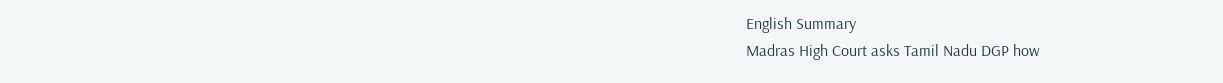English Summary
Madras High Court asks Tamil Nadu DGP how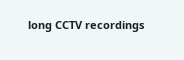long CCTV recordings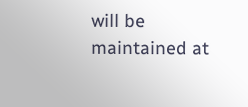will be maintained at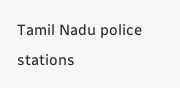Tamil Nadu police stations